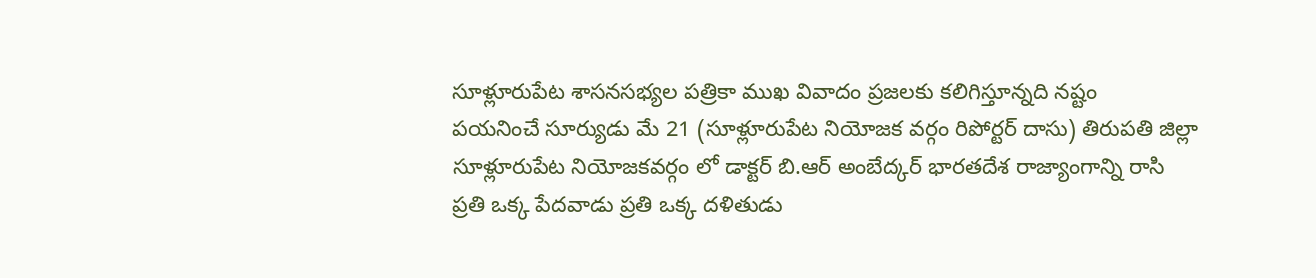సూళ్లూరుపేట శాసనసభ్యల పత్రికా ముఖ వివాదం ప్రజలకు కలిగిస్తూన్నది నష్టం
పయనించే సూర్యుడు మే 21 (సూళ్లూరుపేట నియోజక వర్గం రిపోర్టర్ దాసు) తిరుపతి జిల్లా సూళ్లూరుపేట నియోజకవర్గం లో డాక్టర్ బి.ఆర్ అంబేద్కర్ భారతదేశ రాజ్యాంగాన్ని రాసి ప్రతి ఒక్క పేదవాడు ప్రతి ఒక్క దళితుడు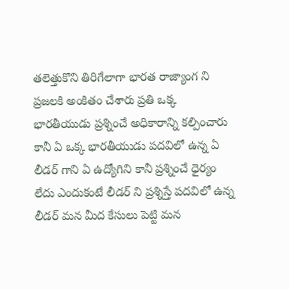తలెత్తుకొని తిరిగేలాగా భారత రాజ్యాంగ ని ప్రజలకి అంకితం చేశారు ప్రతి ఒక్క భారతీయుడు ప్రశ్నించే అధికారాన్ని కల్పించారు కానీ ఏ ఒక్క భారతీయుడు పదవిలో ఉన్న ఏ లీడర్ గాని ఏ ఉద్యోగిని కానీ ప్రశ్నించే ధైర్యం లేదు ఎందుకంటే లీడర్ ని ప్రశ్నిస్తే పదవిలో ఉన్న లీడర్ మన మీద కేసులు పెట్టి మన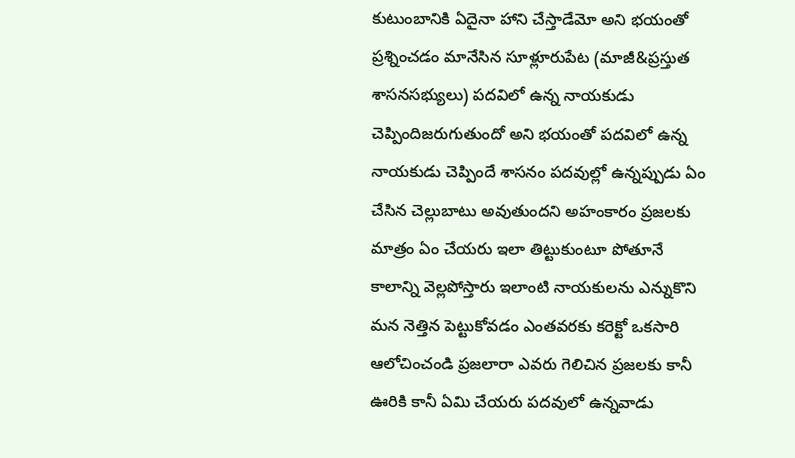కుటుంబానికి ఏదైనా హాని చేస్తాడేమో అని భయంతో ప్రశ్నించడం మానేసిన సూళ్లూరుపేట (మాజీ&ప్రస్తుత శాసనసభ్యులు) పదవిలో ఉన్న నాయకుడు చెప్పిందిజరుగుతుందో అని భయంతో పదవిలో ఉన్న నాయకుడు చెప్పిందే శాసనం పదవుల్లో ఉన్నప్పుడు ఏం చేసిన చెల్లుబాటు అవుతుందని అహంకారం ప్రజలకు మాత్రం ఏం చేయరు ఇలా తిట్టుకుంటూ పోతూనే కాలాన్ని వెల్లపోస్తారు ఇలాంటి నాయకులను ఎన్నుకొని మన నెత్తిన పెట్టుకోవడం ఎంతవరకు కరెక్టో ఒకసారి ఆలోచించండి ప్రజలారా ఎవరు గెలిచిన ప్రజలకు కానీ ఊరికి కానీ ఏమి చేయరు పదవులో ఉన్నవాడు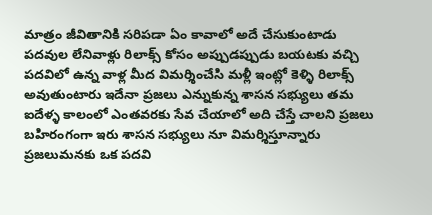మాత్రం జీవితానికి సరిపడా ఏం కావాలో అదే చేసుకుంటాడు పదవుల లేనివాళ్లు రిలాక్స్ కోసం అప్పుడప్పుడు బయటకు వచ్చి పదవిలో ఉన్న వాళ్ల మీద విమర్శించేసి మళ్లీ ఇంట్లో కెళ్ళి రిలాక్స్ అవుతుంటారు ఇదేనా ప్రజలు ఎన్నుకున్న శాసన సభ్యులు తమ ఐదేళ్ళ కాలంలో ఎంతవరకు సేవ చేయాలో అది చేస్తే చాలని ప్రజలు బహిరంగంగా ఇరు శాసన సభ్యులు నూ విమర్శిస్తూన్నారు ప్రజలుమనకు ఒక పదవి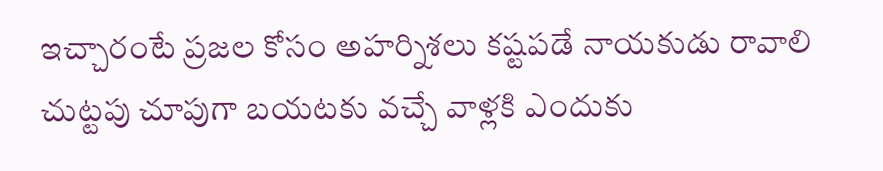ఇచ్చారంటే ప్రజల కోసం అహర్నిశలు కష్టపడే నాయకుడు రావాలి చుట్టపు చూపుగా బయటకు వచ్చే వాళ్లకి ఎందుకు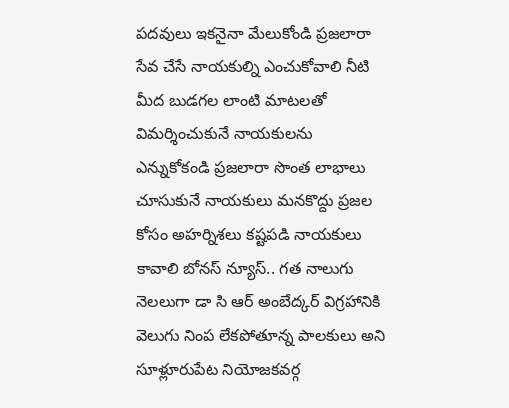పదవులు ఇకనైనా మేలుకోండి ప్రజలారా సేవ చేసే నాయకుల్ని ఎంచుకోవాలి నీటి మీద బుడగల లాంటి మాటలతో విమర్శించుకునే నాయకులను ఎన్నుకోకండి ప్రజలారా సొంత లాభాలు చూసుకునే నాయకులు మనకొద్దు ప్రజల కోసం అహర్నిశలు కష్టపడి నాయకులు కావాలి బోనస్ న్యూస్.. గత నాలుగు నెలలుగా డా సి ఆర్ అంబేద్కర్ విగ్రహానికి వెలుగు నింప లేకపోతూన్న పాలకులు అని సూళ్లూరుపేట నియోజకవర్గ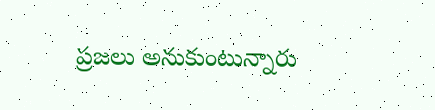ప్రజలు అనుకుంటున్నారు